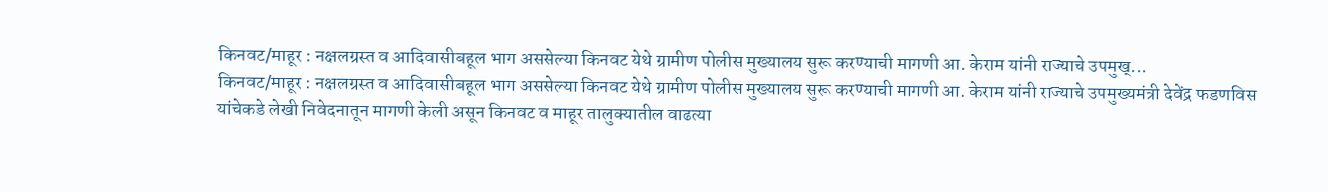किनवट/माहूर : नक्षलग्रस्त व आदिवासीबहूल भाग अससेल्या किनवट येथे ग्रामीण पोलीस मुख्यालय सुरू करण्याची मागणी आ. केराम यांनी राज्याचे उपमुख्...
किनवट/माहूर : नक्षलग्रस्त व आदिवासीबहूल भाग अससेल्या किनवट येथे ग्रामीण पोलीस मुख्यालय सुरू करण्याची मागणी आ. केराम यांनी राज्याचे उपमुख्यमंत्री देवेंद्र फडणविस यांचेकडे लेखी निवेदनातून मागणी केली असून किनवट व माहूर तालुक्यातील वाढत्या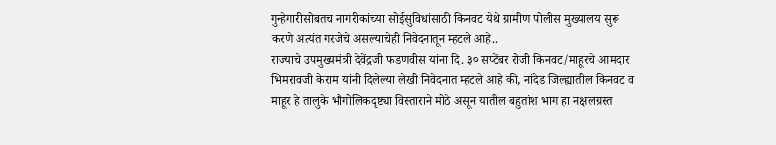गुन्हेगारीसोबतच नागरीकांच्या सोईसुविधांसाठी किनवट येथे ग्रामीण पोलीस मुख्यालय सुरू करणे अत्यंत गरजेचे असल्याचेही निवेदनातून म्हटले आहे..
राज्याचे उपमुख्यमंत्री देवेंद्रजी फडणवीस यांना दि. ३० सप्टेंबर रोजी किनवट/माहूरचे आमदार भिमरावजी केराम यांनी दिलेल्या लेखी निवेदनात म्हटले आहे की, नांदेड जिल्ह्यातील किनवट व माहूर हे तालुके भौगोलिकदृष्ट्या विस्ताराने मोठे असून यातील बहुतांश भाग हा नक्षलग्रस्त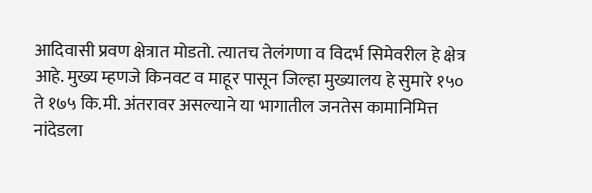आदिवासी प्रवण क्षेत्रात मोडतो. त्यातच तेलंगणा व विदर्भ सिमेवरील हे क्षेत्र आहे. मुख्य म्हणजे किनवट व माहूर पासून जिल्हा मुख्यालय हे सुमारे १५० ते १७५ कि.मी. अंतरावर असल्याने या भागातील जनतेस कामानिमित्त नांदेडला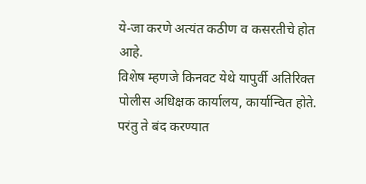ये-जा करणे अत्यंत कठीण व कसरतीचे होत आहे.
विशेष म्हणजे किनवट येथे यापुर्वी अतिरिक्त पोलीस अधिक्षक कार्यालय, कार्यान्वित होते. परंतु ते बंद करण्यात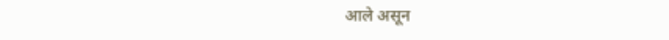आले असून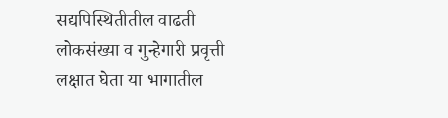सद्यपिस्थितीतील वाढती लोकसंख्या व गुन्हेगारी प्रवृत्ती लक्षात घेता या भागातील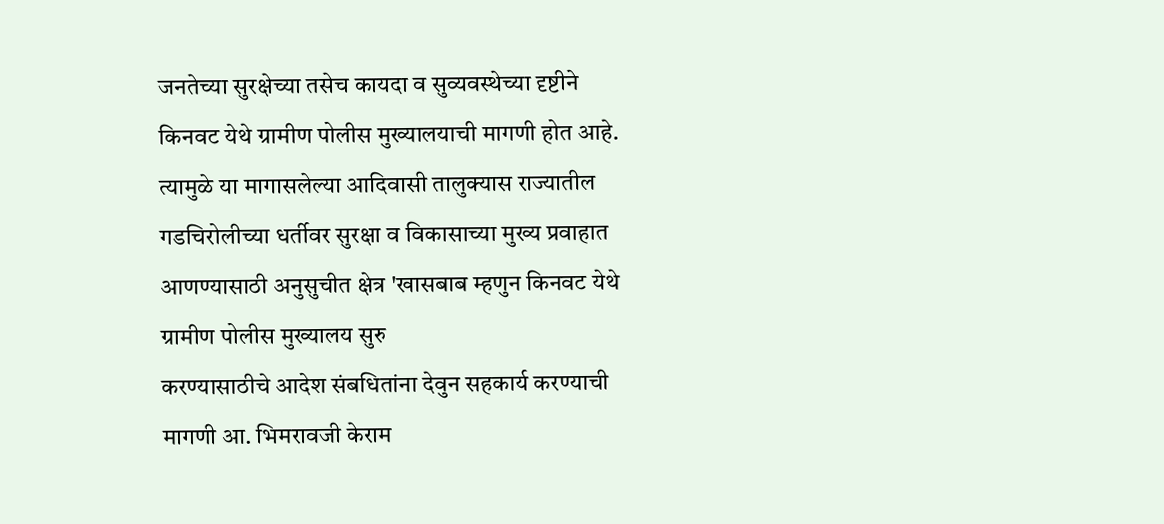जनतेच्या सुरक्षेच्या तसेच कायदा व सुव्यवस्थेच्या दृष्टीने किनवट येथे ग्रामीण पोलीस मुख्यालयाची मागणी होत आहे. त्यामुळे या मागासलेल्या आदिवासी तालुक्यास राज्यातील गडचिरोलीच्या धर्तीवर सुरक्षा व विकासाच्या मुख्य प्रवाहात आणण्यासाठी अनुसुचीत क्षेत्र 'खासबाब म्हणुन किनवट येथे ग्रामीण पोलीस मुख्यालय सुरु
करण्यासाठीचे आदेश संबधितांना देवुन सहकार्य करण्याची मागणी आ. भिमरावजी केराम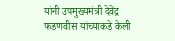यांनी उपमुख्यमंत्री देवेंद्र फडणवीस यांच्याकडे केली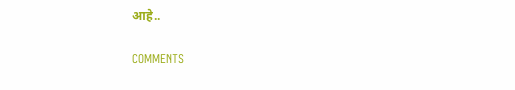आहे..

COMMENTS